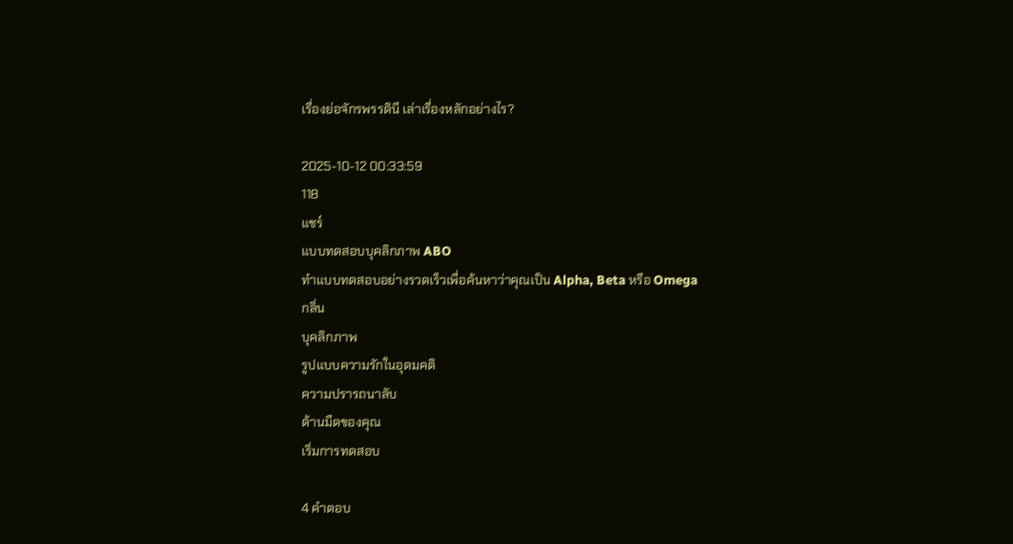เรื่องย่อจักรพรรดินี เล่าเรื่องหลักอย่างไร?

2025-10-12 00:33:59
118
แชร์
แบบทดสอบบุคลิกภาพ ABO
ทำแบบทดสอบอย่างรวดเร็วเพื่อค้นหาว่าคุณเป็น Alpha, Beta หรือ Omega
กลิ่น
บุคลิกภาพ
รูปแบบความรักในอุดมคติ
ความปรารถนาลับ
ด้านมืดของคุณ
เริ่มการทดสอบ

4 คำตอบ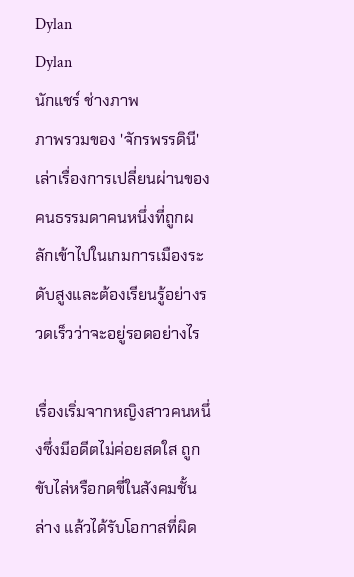Dylan
Dylan
นักแชร์ ช่างภาพ
ภาพรวมของ 'จักรพรรดินี' เล่าเรื่องการเปลี่ยนผ่านของคนธรรมดาคนหนึ่งที่ถูกผลักเข้าไปในเกมการเมืองระดับสูงและต้องเรียนรู้อย่างรวดเร็วว่าจะอยู่รอดอย่างไร

เรื่องเริ่มจากหญิงสาวคนหนึ่งซึ่งมีอดีตไม่ค่อยสดใส ถูกขับไล่หรือกดขี่ในสังคมชั้นล่าง แล้วได้รับโอกาสที่ผิด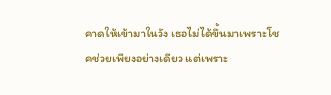คาดให้เข้ามาในวัง เธอไม่ได้ขึ้นมาเพราะโชคช่วยเพียงอย่างเดียว แต่เพราะ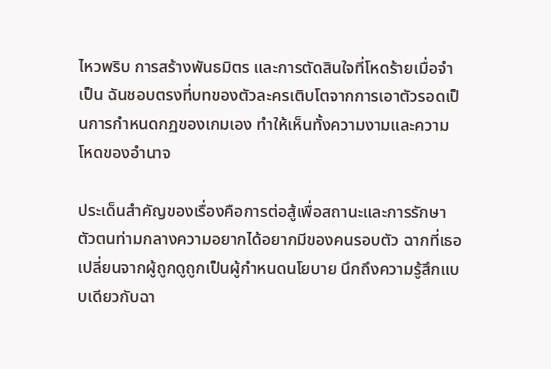ไหวพริบ การสร้างพันธมิตร และการตัดสินใจที่โหดร้ายเมื่อจำเป็น ฉันชอบตรงที่บทของตัวละครเติบโตจากการเอาตัวรอดเป็นการกำหนดกฏของเกมเอง ทำให้เห็นทั้งความงามและความโหดของอำนาจ

ประเด็นสำคัญของเรื่องคือการต่อสู้เพื่อสถานะและการรักษาตัวตนท่ามกลางความอยากได้อยากมีของคนรอบตัว ฉากที่เธอเปลี่ยนจากผู้ถูกดูถูกเป็นผู้กำหนดนโยบาย นึกถึงความรู้สึกแบบเดียวกับฉา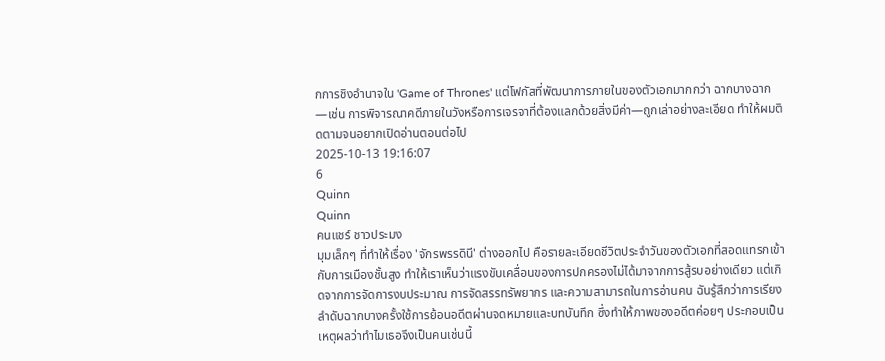กการชิงอำนาจใน 'Game of Thrones' แต่โฟกัสที่พัฒนาการภายในของตัวเอกมากกว่า ฉากบางฉาก—เช่น การพิจารณาคดีภายในวังหรือการเจรจาที่ต้องแลกด้วยสิ่งมีค่า—ถูกเล่าอย่างละเอียด ทำให้ผมติดตามจนอยากเปิดอ่านตอนต่อไป
2025-10-13 19:16:07
6
Quinn
Quinn
คนแชร์ ชาวประมง
มุมเล็กๆ ที่ทำให้เรื่อง 'จักรพรรดินี' ต่างออกไป คือรายละเอียดชีวิตประจำวันของตัวเอกที่สอดแทรกเข้ากับการเมืองชั้นสูง ทำให้เราเห็นว่าแรงขับเคลื่อนของการปกครองไม่ได้มาจากการสู้รบอย่างเดียว แต่เกิดจากการจัดการงบประมาณ การจัดสรรทรัพยากร และความสามารถในการอ่านคน ฉันรู้สึกว่าการเรียงลำดับฉากบางครั้งใช้การย้อนอดีตผ่านจดหมายและบทบันทึก ซึ่งทำให้ภาพของอดีตค่อยๆ ประกอบเป็นเหตุผลว่าทำไมเธอจึงเป็นคนเช่นนี้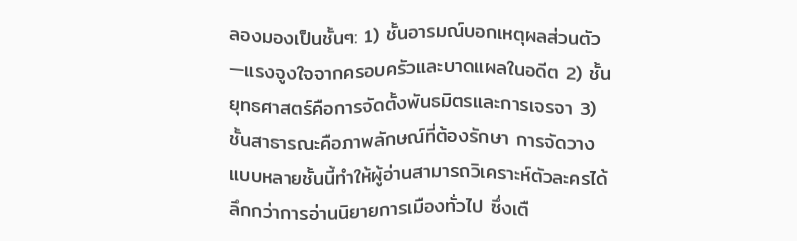ลองมองเป็นชั้นๆ: 1) ชั้นอารมณ์บอกเหตุผลส่วนตัว—แรงจูงใจจากครอบครัวและบาดแผลในอดีต 2) ชั้นยุทธศาสตร์คือการจัดตั้งพันธมิตรและการเจรจา 3) ชั้นสาธารณะคือภาพลักษณ์ที่ต้องรักษา การจัดวางแบบหลายชั้นนี้ทำให้ผู้อ่านสามารถวิเคราะห์ตัวละครได้ลึกกว่าการอ่านนิยายการเมืองทั่วไป ซึ่งเตื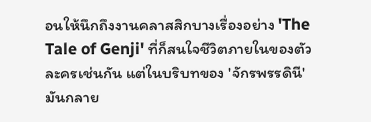อนให้นึกถึงงานคลาสสิกบางเรื่องอย่าง 'The Tale of Genji' ที่ก็สนใจชีวิตภายในของตัวละครเช่นกัน แต่ในบริบทของ 'จักรพรรดินี' มันกลาย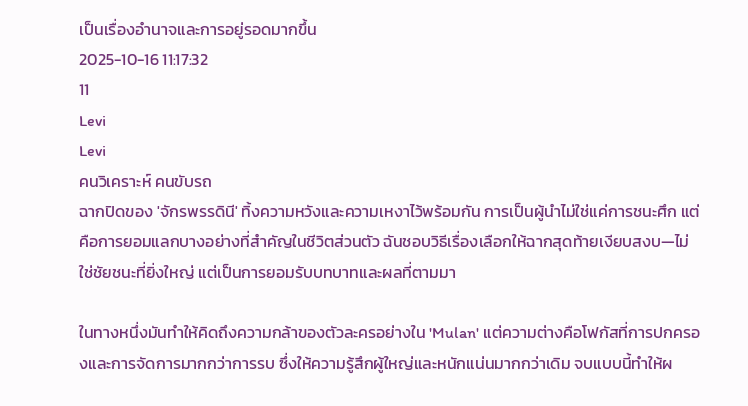เป็นเรื่องอำนาจและการอยู่รอดมากขึ้น
2025-10-16 11:17:32
11
Levi
Levi
คนวิเคราะห์ คนขับรถ
ฉากปิดของ 'จักรพรรดินี' ทิ้งความหวังและความเหงาไว้พร้อมกัน การเป็นผู้นำไม่ใช่แค่การชนะศึก แต่คือการยอมแลกบางอย่างที่สำคัญในชีวิตส่วนตัว ฉันชอบวิธีเรื่องเลือกให้ฉากสุดท้ายเงียบสงบ—ไม่ใช่ชัยชนะที่ยิ่งใหญ่ แต่เป็นการยอมรับบทบาทและผลที่ตามมา

ในทางหนึ่งมันทำให้คิดถึงความกล้าของตัวละครอย่างใน 'Mulan' แต่ความต่างคือโฟกัสที่การปกครองและการจัดการมากกว่าการรบ ซึ่งให้ความรู้สึกผู้ใหญ่และหนักแน่นมากกว่าเดิม จบแบบนี้ทำให้ผ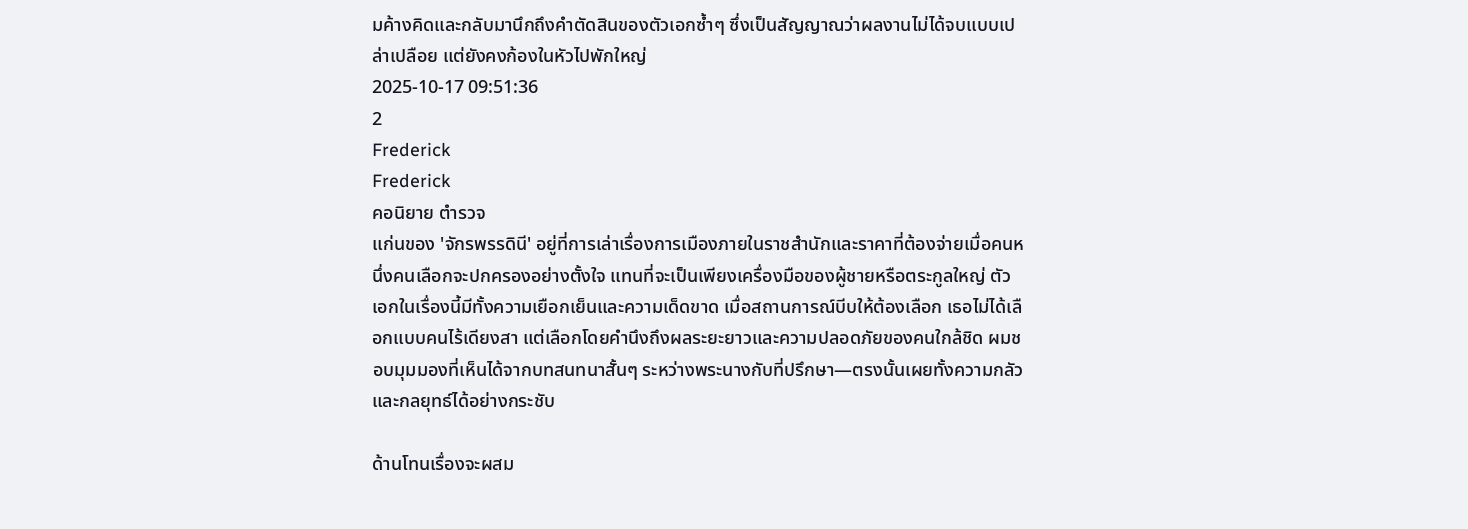มค้างคิดและกลับมานึกถึงคำตัดสินของตัวเอกซ้ำๆ ซึ่งเป็นสัญญาณว่าผลงานไม่ได้จบแบบเปล่าเปลือย แต่ยังคงก้องในหัวไปพักใหญ่
2025-10-17 09:51:36
2
Frederick
Frederick
คอนิยาย ตำรวจ
แก่นของ 'จักรพรรดินี' อยู่ที่การเล่าเรื่องการเมืองภายในราชสำนักและราคาที่ต้องจ่ายเมื่อคนหนึ่งคนเลือกจะปกครองอย่างตั้งใจ แทนที่จะเป็นเพียงเครื่องมือของผู้ชายหรือตระกูลใหญ่ ตัวเอกในเรื่องนี้มีทั้งความเยือกเย็นและความเด็ดขาด เมื่อสถานการณ์บีบให้ต้องเลือก เธอไม่ได้เลือกแบบคนไร้เดียงสา แต่เลือกโดยคำนึงถึงผลระยะยาวและความปลอดภัยของคนใกล้ชิด ผมชอบมุมมองที่เห็นได้จากบทสนทนาสั้นๆ ระหว่างพระนางกับที่ปรึกษา—ตรงนั้นเผยทั้งความกลัวและกลยุทธ์ได้อย่างกระชับ

ด้านโทนเรื่องจะผสม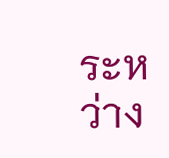ระหว่าง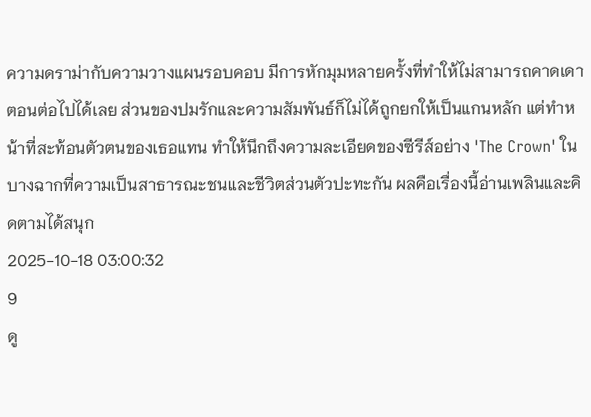ความดราม่ากับความวางแผนรอบคอบ มีการหักมุมหลายครั้งที่ทำให้ไม่สามารถคาดเดาตอนต่อไปได้เลย ส่วนของปมรักและความสัมพันธ์ก็ไม่ได้ถูกยกให้เป็นแกนหลัก แต่ทำหน้าที่สะท้อนตัวตนของเธอแทน ทำให้นึกถึงความละเอียดของซีรีส์อย่าง 'The Crown' ในบางฉากที่ความเป็นสาธารณะชนและชีวิตส่วนตัวปะทะกัน ผลคือเรื่องนี้อ่านเพลินและคิดตามได้สนุก
2025-10-18 03:00:32
9
ดู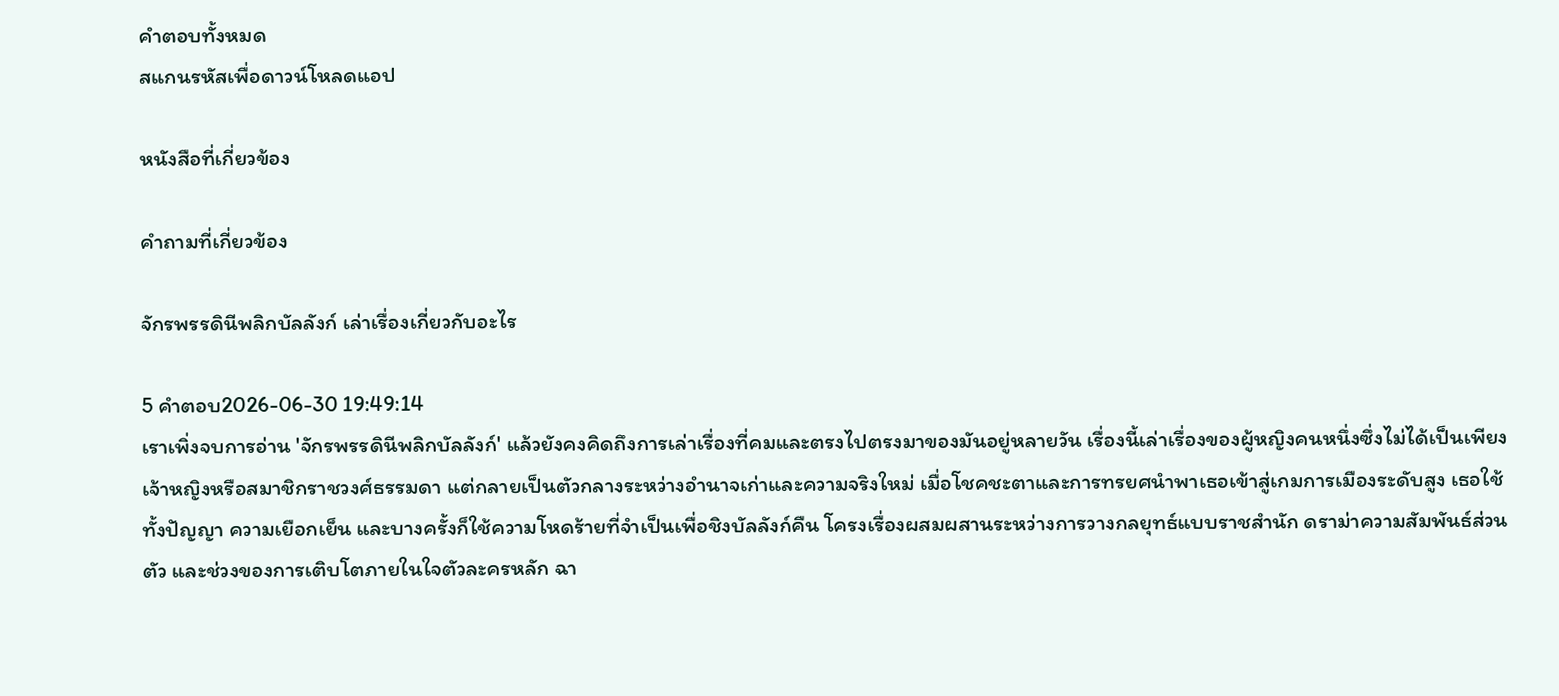คำตอบทั้งหมด
สแกนรหัสเพื่อดาวน์โหลดแอป

หนังสือที่เกี่ยวข้อง

คำถามที่เกี่ยวข้อง

จักรพรรดินีพลิกบัลลังก์ เล่าเรื่องเกี่ยวกับอะไร

5 คำตอบ2026-06-30 19:49:14
เราเพิ่งจบการอ่าน 'จักรพรรดินีพลิกบัลลังก์' แล้วยังคงคิดถึงการเล่าเรื่องที่คมและตรงไปตรงมาของมันอยู่หลายวัน เรื่องนี้เล่าเรื่องของผู้หญิงคนหนึ่งซึ่งไม่ได้เป็นเพียงเจ้าหญิงหรือสมาชิกราชวงศ์ธรรมดา แต่กลายเป็นตัวกลางระหว่างอำนาจเก่าและความจริงใหม่ เมื่อโชคชะตาและการทรยศนำพาเธอเข้าสู่เกมการเมืองระดับสูง เธอใช้ทั้งปัญญา ความเยือกเย็น และบางครั้งก็ใช้ความโหดร้ายที่จำเป็นเพื่อชิงบัลลังก์คืน โครงเรื่องผสมผสานระหว่างการวางกลยุทธ์แบบราชสำนัก ดราม่าความสัมพันธ์ส่วนตัว และช่วงของการเติบโตภายในใจตัวละครหลัก ฉา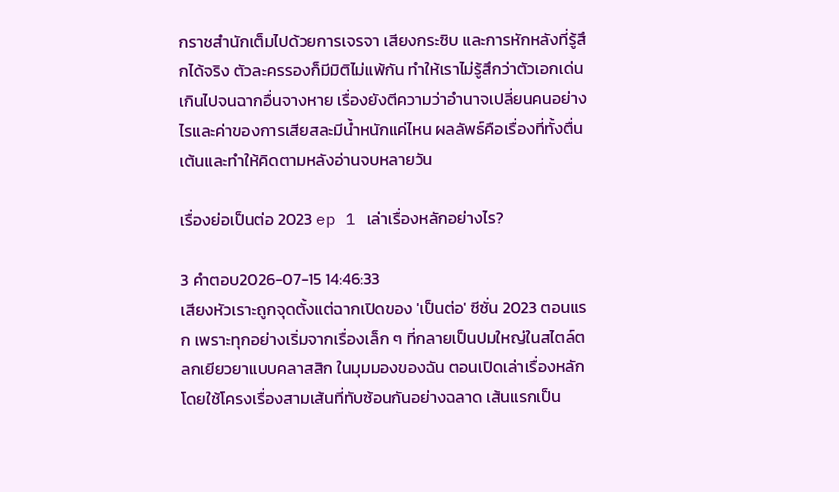กราชสำนักเต็มไปด้วยการเจรจา เสียงกระซิบ และการหักหลังที่รู้สึกได้จริง ตัวละครรองก็มีมิติไม่แพ้กัน ทำให้เราไม่รู้สึกว่าตัวเอกเด่นเกินไปจนฉากอื่นจางหาย เรื่องยังตีความว่าอำนาจเปลี่ยนคนอย่างไรและค่าของการเสียสละมีน้ำหนักแค่ไหน ผลลัพธ์คือเรื่องที่ทั้งตื่นเต้นและทำให้คิดตามหลังอ่านจบหลายวัน

เรื่องย่อเป็นต่อ 2023 ep 1 เล่าเรื่องหลักอย่างไร?

3 คำตอบ2026-07-15 14:46:33
เสียงหัวเราะถูกจุดตั้งแต่ฉากเปิดของ 'เป็นต่อ' ซีซั่น 2023 ตอนแรก เพราะทุกอย่างเริ่มจากเรื่องเล็ก ๆ ที่กลายเป็นปมใหญ่ในสไตล์ตลกเยียวยาแบบคลาสสิก ในมุมมองของฉัน ตอนเปิดเล่าเรื่องหลักโดยใช้โครงเรื่องสามเส้นที่ทับซ้อนกันอย่างฉลาด เส้นแรกเป็น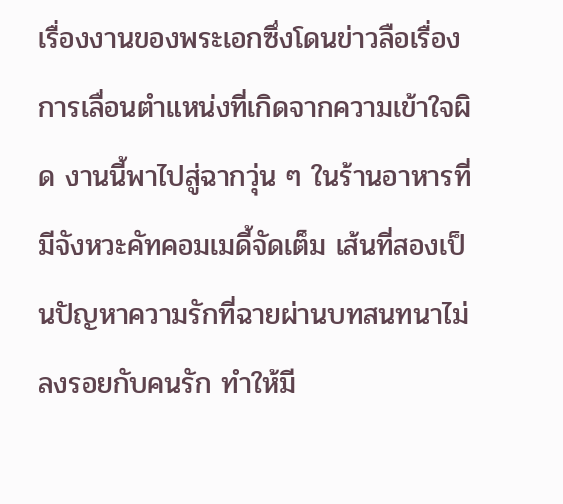เรื่องงานของพระเอกซึ่งโดนข่าวลือเรื่องการเลื่อนตำแหน่งที่เกิดจากความเข้าใจผิด งานนี้พาไปสู่ฉากวุ่น ๆ ในร้านอาหารที่มีจังหวะคัทคอมเมดี้จัดเต็ม เส้นที่สองเป็นปัญหาความรักที่ฉายผ่านบทสนทนาไม่ลงรอยกับคนรัก ทำให้มี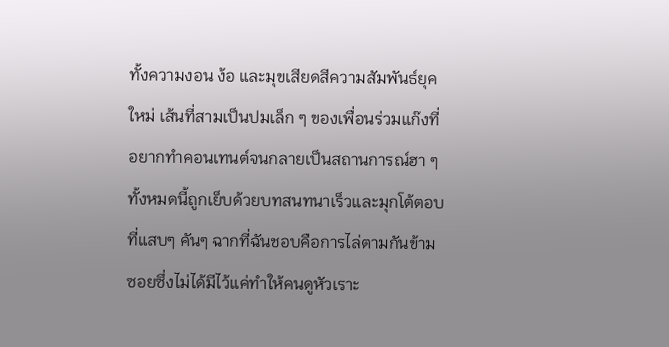ทั้งความงอน ง้อ และมุขเสียดสีความสัมพันธ์ยุคใหม่ เส้นที่สามเป็นปมเล็ก ๆ ของเพื่อนร่วมแก๊งที่อยากทำคอนเทนต์จนกลายเป็นสถานการณ์ฮา ๆ ทั้งหมดนี้ถูกเย็บด้วยบทสนทนาเร็วและมุกโต้ตอบที่แสบๆ คันๆ ฉากที่ฉันชอบคือการไล่ตามกันข้ามซอยซึ่งไม่ได้มีไว้แค่ทำให้คนดูหัวเราะ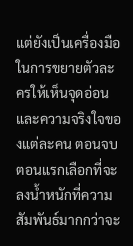แต่ยังเป็นเครื่องมือในการขยายตัวละครให้เห็นจุดอ่อนและความจริงใจของแต่ละคน ตอนจบตอนแรกเลือกที่จะลงน้ำหนักที่ความสัมพันธ์มากกว่าจะ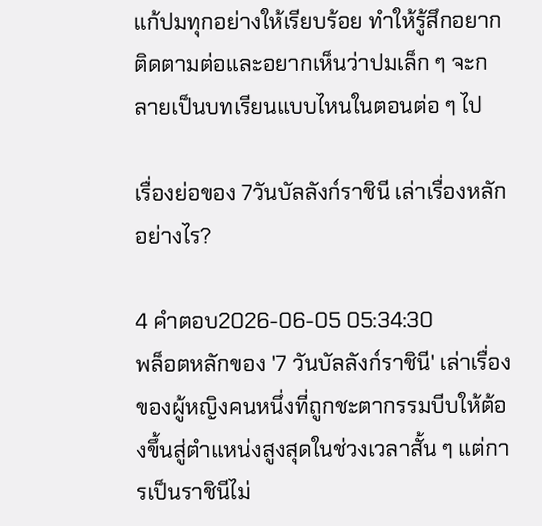แก้ปมทุกอย่างให้เรียบร้อย ทำให้รู้สึกอยากติดตามต่อและอยากเห็นว่าปมเล็ก ๆ จะกลายเป็นบทเรียนแบบไหนในตอนต่อ ๆ ไป

เรื่องย่อของ 7วันบัลลังก์ราชินี เล่าเรื่องหลักอย่างไร?

4 คำตอบ2026-06-05 05:34:30
พล็อตหลักของ '7 วันบัลลังก์ราชินี' เล่าเรื่องของผู้หญิงคนหนึ่งที่ถูกชะตากรรมบีบให้ต้องขึ้นสู่ตำแหน่งสูงสุดในช่วงเวลาสั้น ๆ แต่การเป็นราชินีไม่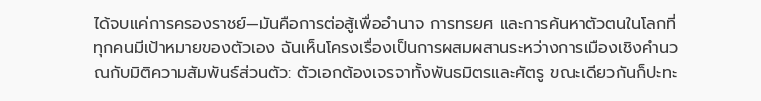ได้จบแค่การครองราชย์—มันคือการต่อสู้เพื่ออำนาจ การทรยศ และการค้นหาตัวตนในโลกที่ทุกคนมีเป้าหมายของตัวเอง ฉันเห็นโครงเรื่องเป็นการผสมผสานระหว่างการเมืองเชิงคำนวณกับมิติความสัมพันธ์ส่วนตัว: ตัวเอกต้องเจรจาทั้งพันธมิตรและศัตรู ขณะเดียวกันก็ปะทะ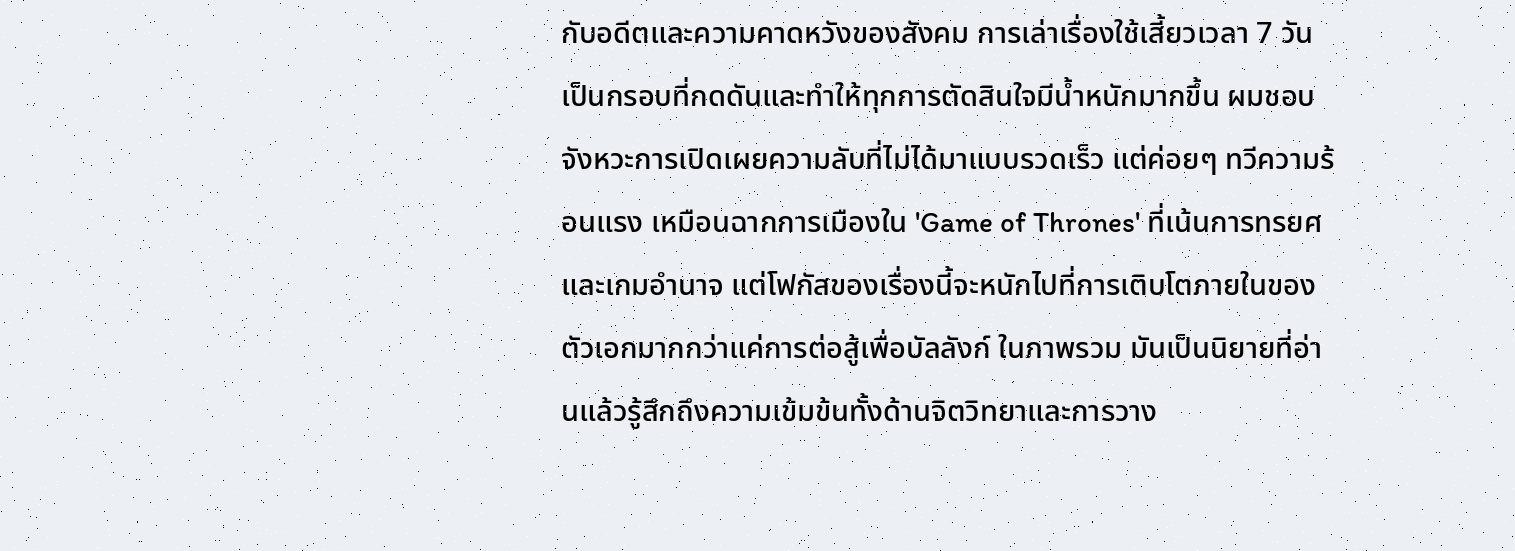กับอดีตและความคาดหวังของสังคม การเล่าเรื่องใช้เสี้ยวเวลา 7 วันเป็นกรอบที่กดดันและทำให้ทุกการตัดสินใจมีน้ำหนักมากขึ้น ผมชอบจังหวะการเปิดเผยความลับที่ไม่ได้มาแบบรวดเร็ว แต่ค่อยๆ ทวีความร้อนแรง เหมือนฉากการเมืองใน 'Game of Thrones' ที่เน้นการทรยศและเกมอำนาจ แต่โฟกัสของเรื่องนี้จะหนักไปที่การเติบโตภายในของตัวเอกมากกว่าแค่การต่อสู้เพื่อบัลลังก์ ในภาพรวม มันเป็นนิยายที่อ่านแล้วรู้สึกถึงความเข้มข้นทั้งด้านจิตวิทยาและการวาง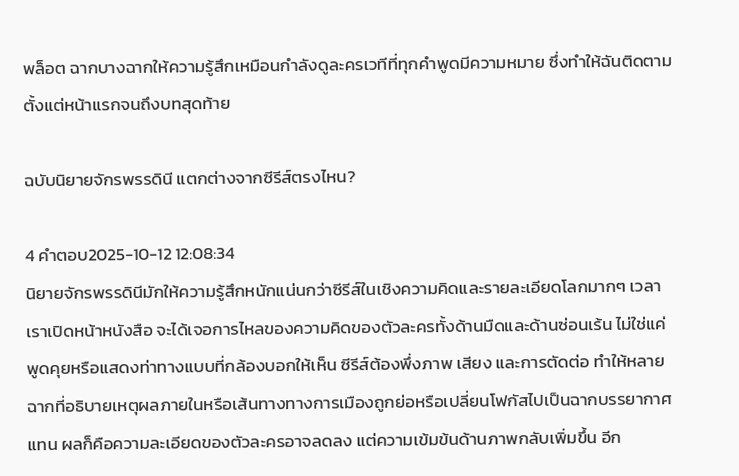พล็อต ฉากบางฉากให้ความรู้สึกเหมือนกำลังดูละครเวทีที่ทุกคำพูดมีความหมาย ซึ่งทำให้ฉันติดตามตั้งแต่หน้าแรกจนถึงบทสุดท้าย

ฉบับนิยายจักรพรรดินี แตกต่างจากซีรีส์ตรงไหน?

4 คำตอบ2025-10-12 12:08:34
นิยายจักรพรรดินีมักให้ความรู้สึกหนักแน่นกว่าซีรีส์ในเชิงความคิดและรายละเอียดโลกมากๆ เวลาเราเปิดหน้าหนังสือ จะได้เจอการไหลของความคิดของตัวละครทั้งด้านมืดและด้านซ่อนเร้น ไม่ใช่แค่พูดคุยหรือแสดงท่าทางแบบที่กล้องบอกให้เห็น ซีรีส์ต้องพึ่งภาพ เสียง และการตัดต่อ ทำให้หลายฉากที่อธิบายเหตุผลภายในหรือเส้นทางทางการเมืองถูกย่อหรือเปลี่ยนโฟกัสไปเป็นฉากบรรยากาศแทน ผลก็คือความละเอียดของตัวละครอาจลดลง แต่ความเข้มข้นด้านภาพกลับเพิ่มขึ้น อีก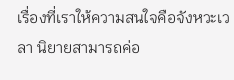เรื่องที่เราให้ความสนใจคือจังหวะเวลา นิยายสามารถค่อ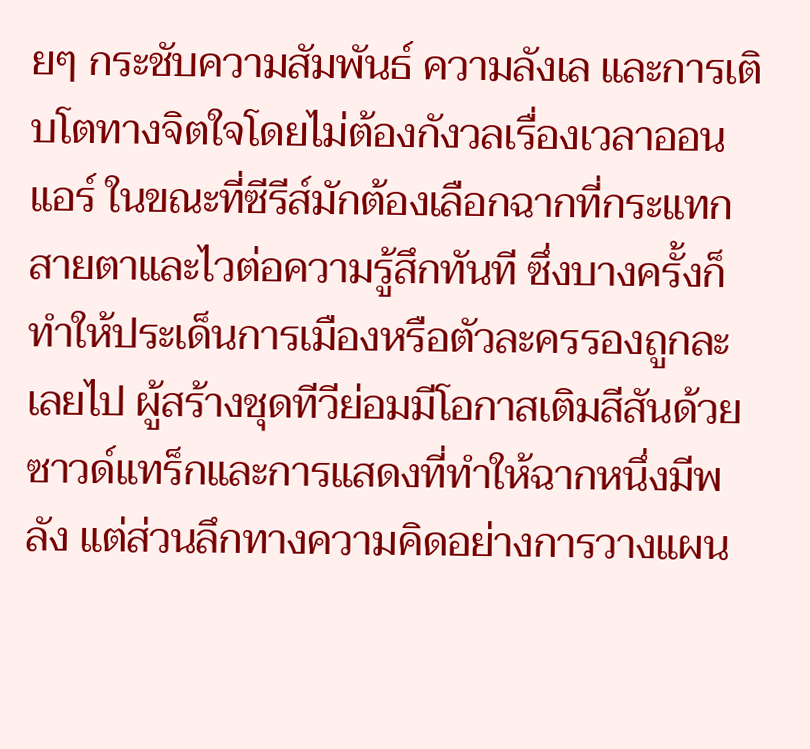ยๆ กระชับความสัมพันธ์ ความลังเล และการเติบโตทางจิตใจโดยไม่ต้องกังวลเรื่องเวลาออนแอร์ ในขณะที่ซีรีส์มักต้องเลือกฉากที่กระแทกสายตาและไวต่อความรู้สึกทันที ซึ่งบางครั้งก็ทำให้ประเด็นการเมืองหรือตัวละครรองถูกละเลยไป ผู้สร้างชุดทีวีย่อมมีโอกาสเติมสีสันด้วยซาวด์แทร็กและการแสดงที่ทำให้ฉากหนึ่งมีพลัง แต่ส่วนลึกทางความคิดอย่างการวางแผน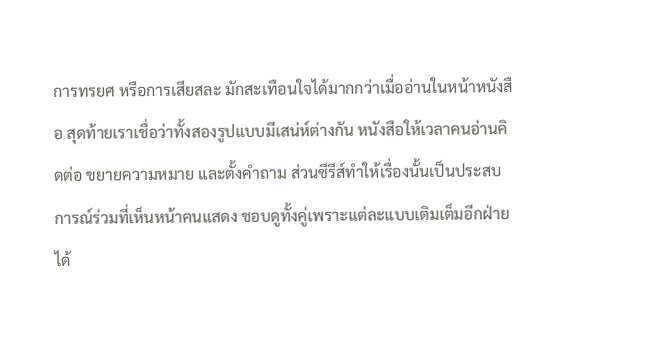การทรยศ หรือการเสียสละ มักสะเทือนใจได้มากกว่าเมื่ออ่านในหน้าหนังสือ สุดท้ายเราเชื่อว่าทั้งสองรูปแบบมีเสน่ห์ต่างกัน หนังสือให้เวลาคนอ่านคิดต่อ ขยายความหมาย และตั้งคำถาม ส่วนซีรีส์ทำให้เรื่องนั้นเป็นประสบการณ์ร่วมที่เห็นหน้าคนแสดง ชอบดูทั้งคู่เพราะแต่ละแบบเติมเต็มอีกฝ่ายได้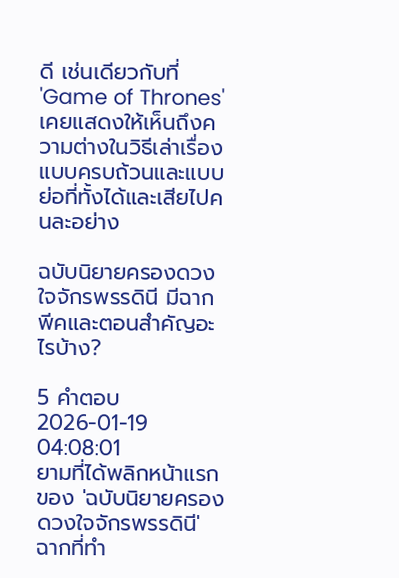ดี เช่นเดียวกับที่ 'Game of Thrones' เคยแสดงให้เห็นถึงความต่างในวิธีเล่าเรื่องแบบครบถ้วนและแบบย่อที่ทั้งได้และเสียไปคนละอย่าง

ฉบับนิยายครองดวงใจจักรพรรดินี มีฉากพีคและตอนสำคัญอะไรบ้าง?

5 คำตอบ2026-01-19 04:08:01
ยามที่ได้พลิกหน้าแรกของ 'ฉบับนิยายครองดวงใจจักรพรรดินี' ฉากที่ทำ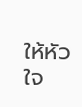ให้หัวใจ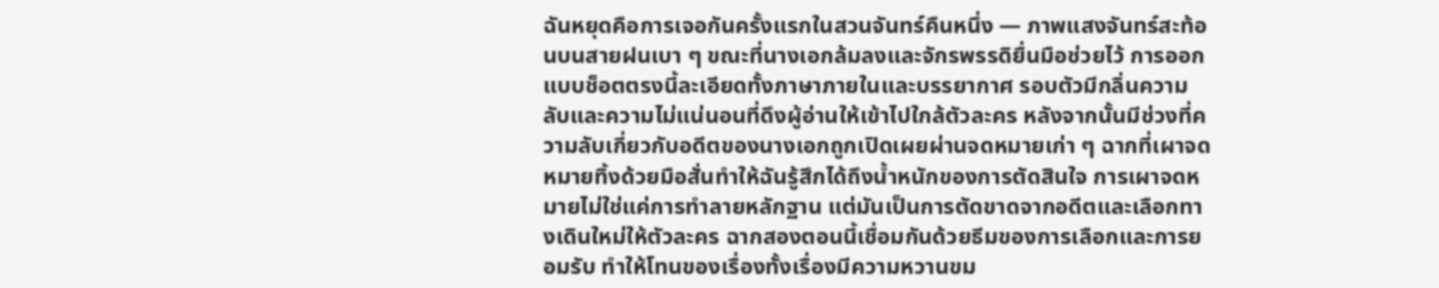ฉันหยุดคือการเจอกันครั้งแรกในสวนจันทร์คืนหนึ่ง — ภาพแสงจันทร์สะท้อนบนสายฝนเบา ๆ ขณะที่นางเอกล้มลงและจักรพรรดิยื่นมือช่วยไว้ การออกแบบช็อตตรงนี้ละเอียดทั้งภาษาภายในและบรรยากาศ รอบตัวมีกลิ่นความลับและความไม่แน่นอนที่ดึงผู้อ่านให้เข้าไปใกล้ตัวละคร หลังจากนั้นมีช่วงที่ความลับเกี่ยวกับอดีตของนางเอกถูกเปิดเผยผ่านจดหมายเก่า ๆ ฉากที่เผาจดหมายทิ้งด้วยมือสั่นทำให้ฉันรู้สึกได้ถึงน้ำหนักของการตัดสินใจ การเผาจดหมายไม่ใช่แค่การทำลายหลักฐาน แต่มันเป็นการตัดขาดจากอดีตและเลือกทางเดินใหม่ให้ตัวละคร ฉากสองตอนนี้เชื่อมกันด้วยธีมของการเลือกและการยอมรับ ทำให้โทนของเรื่องทั้งเรื่องมีความหวานขม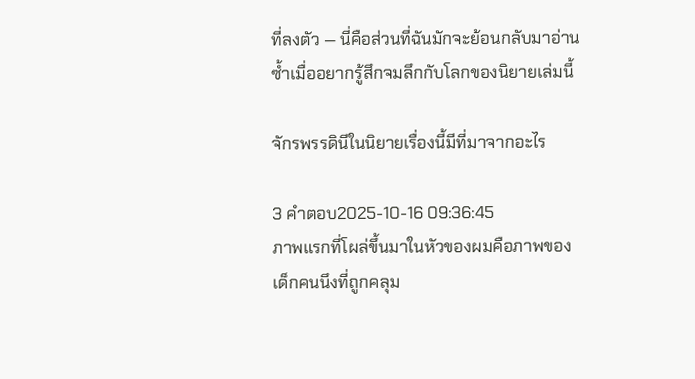ที่ลงตัว — นี่คือส่วนที่ฉันมักจะย้อนกลับมาอ่านซ้ำเมื่ออยากรู้สึกจมลึกกับโลกของนิยายเล่มนี้

จักรพรรดินีในนิยายเรื่องนี้มีที่มาจากอะไร

3 คำตอบ2025-10-16 09:36:45
ภาพแรกที่โผล่ขึ้นมาในหัวของผมคือภาพของเด็กคนนึงที่ถูกคลุม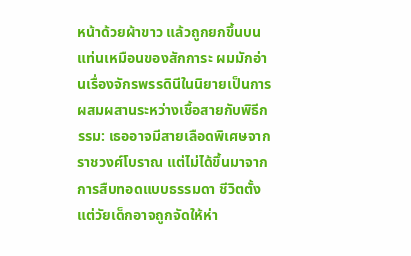หน้าด้วยผ้าขาว แล้วถูกยกขึ้นบนแท่นเหมือนของสักการะ ผมมักอ่านเรื่องจักรพรรดินีในนิยายเป็นการผสมผสานระหว่างเชื้อสายกับพิธีกรรม: เธออาจมีสายเลือดพิเศษจากราชวงศ์โบราณ แต่ไม่ได้ขึ้นมาจากการสืบทอดแบบธรรมดา ชีวิตตั้งแต่วัยเด็กอาจถูกจัดให้ห่า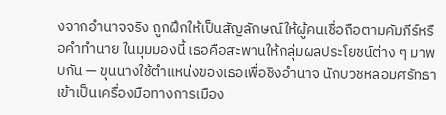งจากอำนาจจริง ถูกฝึกให้เป็นสัญลักษณ์ให้ผู้คนเชื่อถือตามคัมภีร์หรือคำทำนาย ในมุมมองนี้ เธอคือสะพานให้กลุ่มผลประโยชน์ต่าง ๆ มาพบกัน — ขุนนางใช้ตำแหน่งของเธอเพื่อชิงอำนาจ นักบวชหลอมศรัทธาเข้าเป็นเครื่องมือทางการเมือง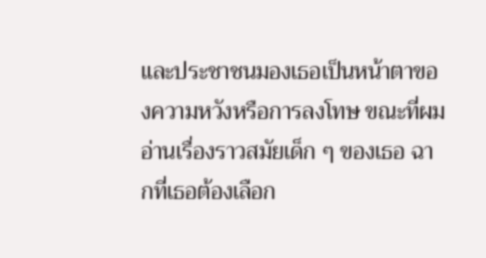และประชาชนมองเธอเป็นหน้าตาของความหวังหรือการลงโทษ ขณะที่ผมอ่านเรื่องราวสมัยเด็ก ๆ ของเธอ ฉากที่เธอต้องเลือก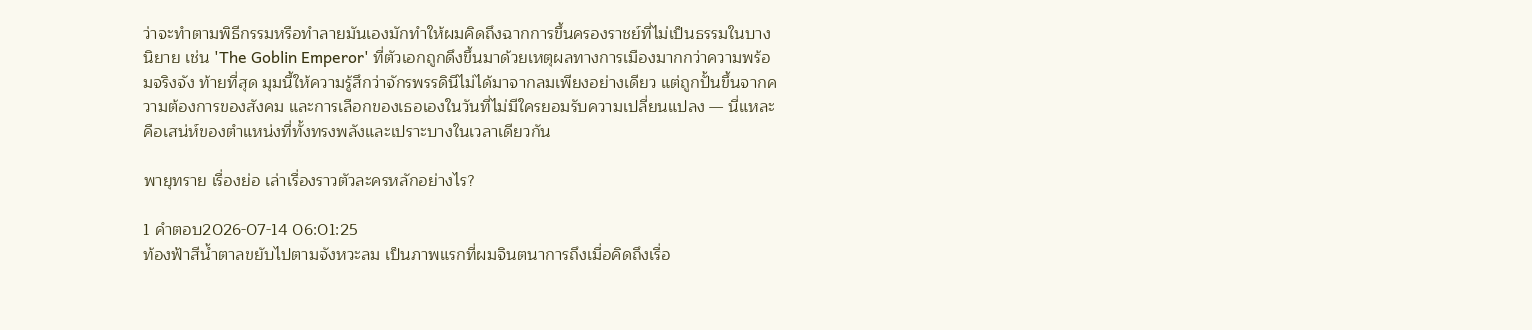ว่าจะทำตามพิธีกรรมหรือทำลายมันเองมักทำให้ผมคิดถึงฉากการขึ้นครองราชย์ที่ไม่เป็นธรรมในบางนิยาย เช่น 'The Goblin Emperor' ที่ตัวเอกถูกดึงขึ้นมาด้วยเหตุผลทางการเมืองมากกว่าความพร้อมจริงจัง ท้ายที่สุด มุมนี้ให้ความรู้สึกว่าจักรพรรดินีไม่ได้มาจากลมเพียงอย่างเดียว แต่ถูกปั้นขึ้นจากความต้องการของสังคม และการเลือกของเธอเองในวันที่ไม่มีใครยอมรับความเปลี่ยนแปลง — นี่แหละคือเสน่ห์ของตำแหน่งที่ทั้งทรงพลังและเปราะบางในเวลาเดียวกัน

พายุทราย เรื่องย่อ เล่าเรื่องราวตัวละครหลักอย่างไร?

1 คำตอบ2026-07-14 06:01:25
ท้องฟ้าสีน้ำตาลขยับไปตามจังหวะลม เป็นภาพแรกที่ผมจินตนาการถึงเมื่อคิดถึงเรื่อ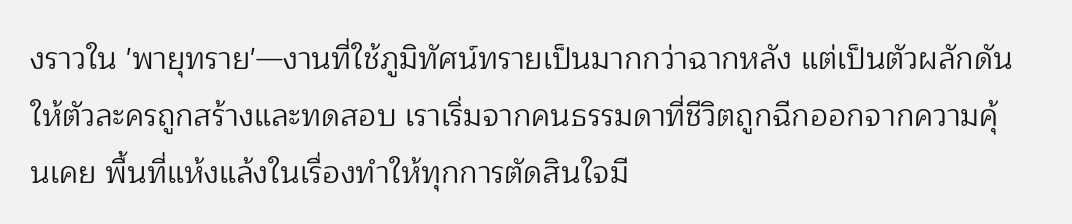งราวใน 'พายุทราย'—งานที่ใช้ภูมิทัศน์ทรายเป็นมากกว่าฉากหลัง แต่เป็นตัวผลักดันให้ตัวละครถูกสร้างและทดสอบ เราเริ่มจากคนธรรมดาที่ชีวิตถูกฉีกออกจากความคุ้นเคย พื้นที่แห้งแล้งในเรื่องทำให้ทุกการตัดสินใจมี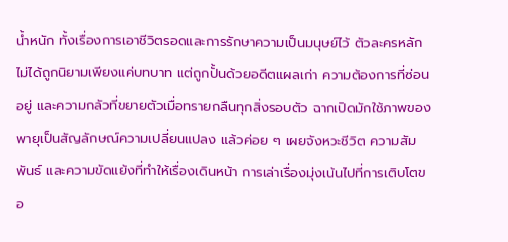น้ำหนัก ทั้งเรื่องการเอาชีวิตรอดและการรักษาความเป็นมนุษย์ไว้ ตัวละครหลักไม่ได้ถูกนิยามเพียงแค่บทบาท แต่ถูกปั้นด้วยอดีตแผลเก่า ความต้องการที่ซ่อนอยู่ และความกลัวที่ขยายตัวเมื่อทรายกลืนทุกสิ่งรอบตัว ฉากเปิดมักใช้ภาพของพายุเป็นสัญลักษณ์ความเปลี่ยนแปลง แล้วค่อย ๆ เผยจังหวะชีวิต ความสัมพันธ์ และความขัดแย้งที่ทำให้เรื่องเดินหน้า การเล่าเรื่องมุ่งเน้นไปที่การเติบโตขอ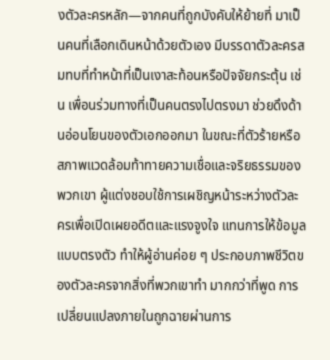งตัวละครหลัก—จากคนที่ถูกบังคับให้ย้ายที่ มาเป็นคนที่เลือกเดินหน้าด้วยตัวเอง มีบรรดาตัวละครสมทบที่ทำหน้าที่เป็นเงาสะท้อนหรือปัจจัยกระตุ้น เช่น เพื่อนร่วมทางที่เป็นคนตรงไปตรงมา ช่วยดึงด้านอ่อนโยนของตัวเอกออกมา ในขณะที่ตัวร้ายหรือสภาพแวดล้อมท้าทายความเชื่อและจริยธรรมของพวกเขา ผู้แต่งชอบใช้การเผชิญหน้าระหว่างตัวละครเพื่อเปิดเผยอดีตและแรงจูงใจ แทนการให้ข้อมูลแบบตรงตัว ทำให้ผู้อ่านค่อย ๆ ประกอบภาพชีวิตของตัวละครจากสิ่งที่พวกเขาทำ มากกว่าที่พูด การเปลี่ยนแปลงภายในถูกฉายผ่านการ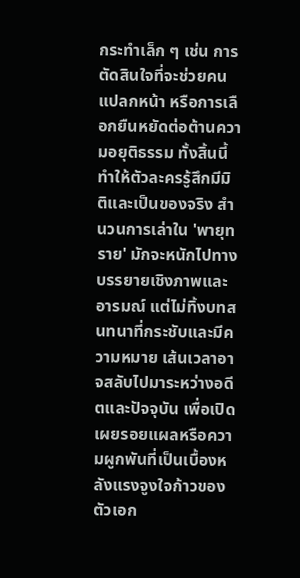กระทำเล็ก ๆ เช่น การตัดสินใจที่จะช่วยคนแปลกหน้า หรือการเลือกยืนหยัดต่อต้านความอยุติธรรม ทั้งสิ้นนี้ทำให้ตัวละครรู้สึกมีมิติและเป็นของจริง สำนวนการเล่าใน 'พายุทราย' มักจะหนักไปทางบรรยายเชิงภาพและอารมณ์ แต่ไม่ทิ้งบทสนทนาที่กระชับและมีความหมาย เส้นเวลาอาจสลับไปมาระหว่างอดีตและปัจจุบัน เพื่อเปิดเผยรอยแผลหรือความผูกพันที่เป็นเบื้องหลังแรงจูงใจก้าวของตัวเอก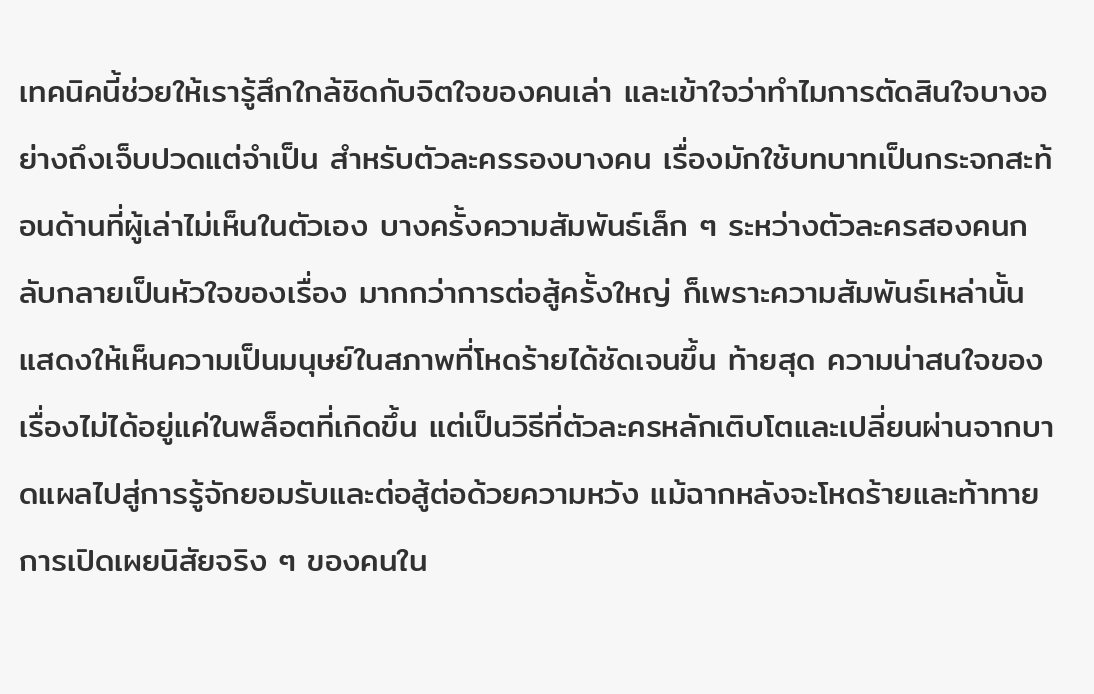เทคนิคนี้ช่วยให้เรารู้สึกใกล้ชิดกับจิตใจของคนเล่า และเข้าใจว่าทำไมการตัดสินใจบางอย่างถึงเจ็บปวดแต่จำเป็น สำหรับตัวละครรองบางคน เรื่องมักใช้บทบาทเป็นกระจกสะท้อนด้านที่ผู้เล่าไม่เห็นในตัวเอง บางครั้งความสัมพันธ์เล็ก ๆ ระหว่างตัวละครสองคนกลับกลายเป็นหัวใจของเรื่อง มากกว่าการต่อสู้ครั้งใหญ่ ก็เพราะความสัมพันธ์เหล่านั้นแสดงให้เห็นความเป็นมนุษย์ในสภาพที่โหดร้ายได้ชัดเจนขึ้น ท้ายสุด ความน่าสนใจของเรื่องไม่ได้อยู่แค่ในพล็อตที่เกิดขึ้น แต่เป็นวิธีที่ตัวละครหลักเติบโตและเปลี่ยนผ่านจากบาดแผลไปสู่การรู้จักยอมรับและต่อสู้ต่อด้วยความหวัง แม้ฉากหลังจะโหดร้ายและท้าทาย การเปิดเผยนิสัยจริง ๆ ของคนใน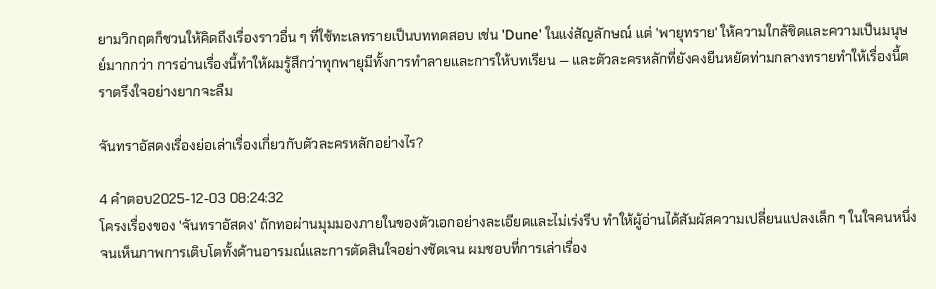ยามวิกฤตก็ชวนให้คิดถึงเรื่องราวอื่น ๆ ที่ใช้ทะเลทรายเป็นบททดสอบ เช่น 'Dune' ในแง่สัญลักษณ์ แต่ 'พายุทราย' ให้ความใกล้ชิดและความเป็นมนุษย์มากกว่า การอ่านเรื่องนี้ทำให้ผมรู้สึกว่าทุกพายุมีทั้งการทำลายและการให้บทเรียน — และตัวละครหลักที่ยังคงยืนหยัดท่ามกลางทรายทำให้เรื่องนี้ตราตรึงใจอย่างยากจะลืม

จันทราอัสดงเรื่องย่อเล่าเรื่องเกี่ยวกับตัวละครหลักอย่างไร?

4 คำตอบ2025-12-03 08:24:32
โครงเรื่องของ 'จันทราอัสดง' ถักทอผ่านมุมมองภายในของตัวเอกอย่างละเอียดและไม่เร่งรีบ ทำให้ผู้อ่านได้สัมผัสความเปลี่ยนแปลงเล็ก ๆ ในใจคนหนึ่งจนเห็นภาพการเติบโตทั้งด้านอารมณ์และการตัดสินใจอย่างชัดเจน ผมชอบที่การเล่าเรื่อง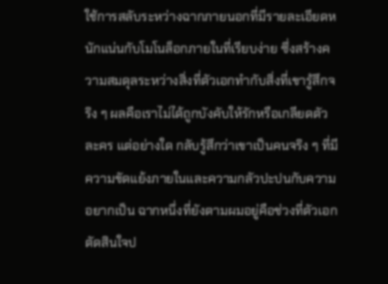ใช้การสลับระหว่างฉากภายนอกที่มีรายละเอียดหนักแน่นกับโมโนล็อกภายในที่เรียบง่าย ซึ่งสร้างความสมดุลระหว่างสิ่งที่ตัวเอกทำกับสิ่งที่เขารู้สึกจริง ๆ ผลคือเราไม่ได้ถูกบังคับให้รักหรือเกลียดตัวละคร แต่อย่างใด กลับรู้สึกว่าเขาเป็นคนจริง ๆ ที่มีความขัดแย้งภายในและความกลัวปะปนกับความอยากเป็น ฉากหนึ่งที่ยังตามผมอยู่คือช่วงที่ตัวเอกตัดสินใจป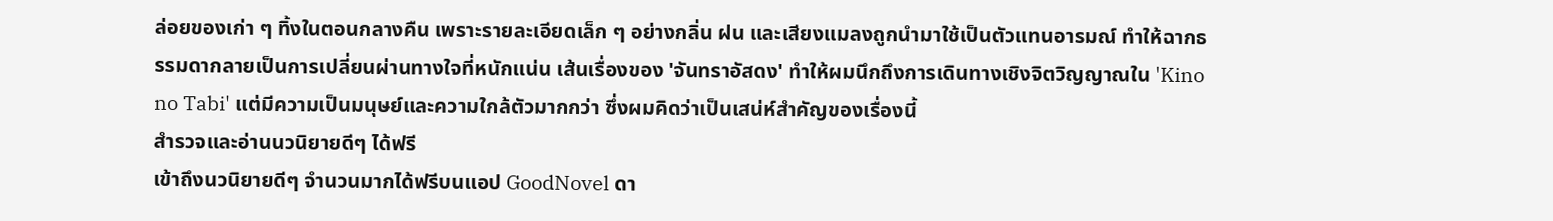ล่อยของเก่า ๆ ทิ้งในตอนกลางคืน เพราะรายละเอียดเล็ก ๆ อย่างกลิ่น ฝน และเสียงแมลงถูกนำมาใช้เป็นตัวแทนอารมณ์ ทำให้ฉากธรรมดากลายเป็นการเปลี่ยนผ่านทางใจที่หนักแน่น เส้นเรื่องของ 'จันทราอัสดง' ทำให้ผมนึกถึงการเดินทางเชิงจิตวิญญาณใน 'Kino no Tabi' แต่มีความเป็นมนุษย์และความใกล้ตัวมากกว่า ซึ่งผมคิดว่าเป็นเสน่ห์สำคัญของเรื่องนี้
สำรวจและอ่านนวนิยายดีๆ ได้ฟรี
เข้าถึงนวนิยายดีๆ จำนวนมากได้ฟรีบนแอป GoodNovel ดา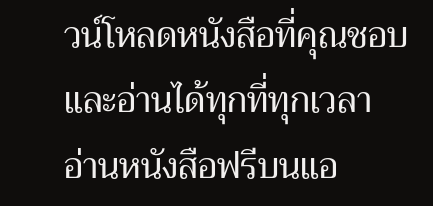วน์โหลดหนังสือที่คุณชอบและอ่านได้ทุกที่ทุกเวลา
อ่านหนังสือฟรีบนแอ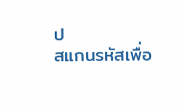ป
สแกนรหัสเพื่อ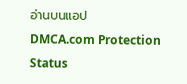อ่านบนแอป
DMCA.com Protection Status